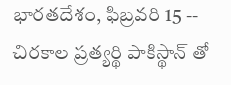భారతదేశం, ఫిబ్రవరి 15 -- చిరకాల ప్రత్యర్థి పాకిస్థాన్ తో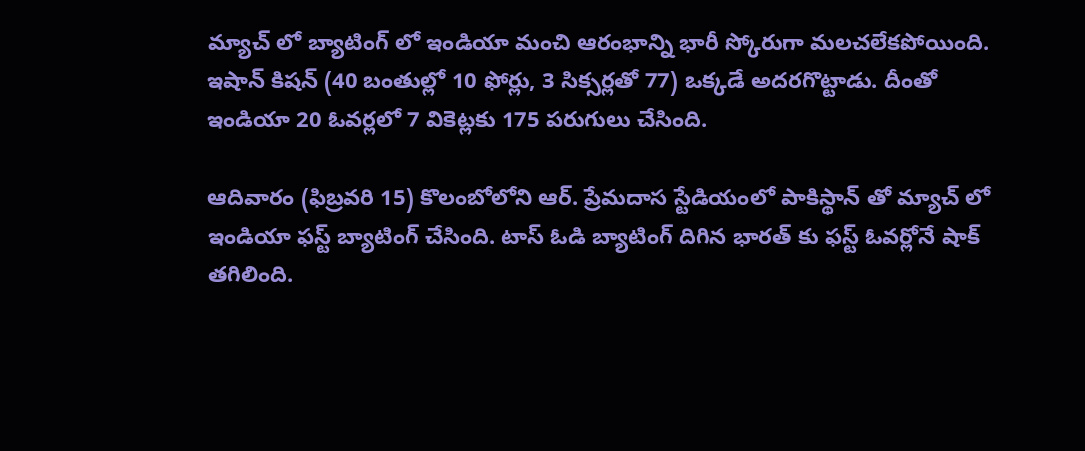మ్యాచ్ లో బ్యాటింగ్ లో ఇండియా మంచి ఆరంభాన్ని భారీ స్కోరుగా మలచలేకపోయింది. ఇషాన్ కిషన్ (40 బంతుల్లో 10 ఫోర్లు, 3 సిక్సర్లతో 77) ఒక్కడే అదరగొట్టాడు. దీంతో ఇండియా 20 ఓవర్లలో 7 వికెట్లకు 175 పరుగులు చేసింది.

ఆదివారం (ఫిబ్రవరి 15) కొలంబోలోని ఆర్. ప్రేమదాస స్టేడియంలో పాకిస్థాన్ తో మ్యాచ్ లో ఇండియా ఫస్ట్ బ్యాటింగ్ చేసింది. టాస్ ఓడి బ్యాటింగ్ దిగిన భారత్ కు ఫస్ట్ ఓవర్లోనే షాక్ తగిలింది.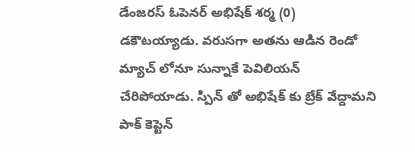డేంజరస్ ఓపెనర్ అభిషేక్ శర్మ (0) డకౌటయ్యాడు. వరుసగా అతను ఆడిన రెండో మ్యాచ్ లోనూ సున్నాకే పెవిలియన్ చేరిపోయాడు. స్పిన్ తో అభిషేక్ కు బ్రేక్ వేద్దామని పాక్ కెప్టెన్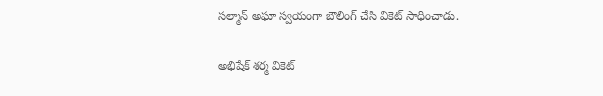సల్మాన్ అఘా స్వయంగా బౌలింగ్ చేసి వికెట్ సాధించాడు.

అభిషేక్ శర్మ వికెట్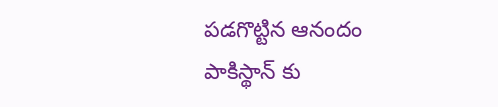పడగొట్టిన ఆనందం పాకిస్థాన్ కు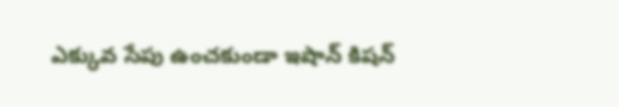ఎక్కువ సేపు ఉంచకుండా ఇషాన్ కిషన్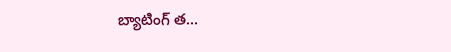బ్యాటింగ్ త...